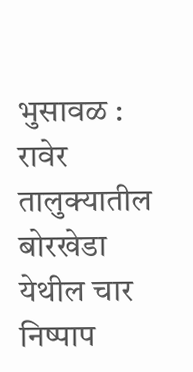भुसावळ : रावेर तालुक्यातील बोरखेडा येथील चार निष्पाप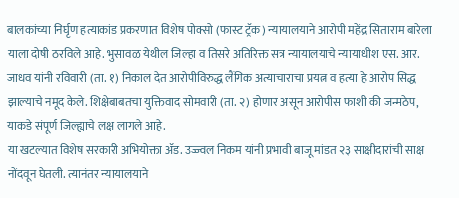बालकांच्या निर्घृण हत्याकांड प्रकरणात विशेष पोक्सो (फास्ट ट्रॅक) न्यायालयाने आरोपी महेंद्र सिताराम बारेला याला दोषी ठरविले आहे. भुसावळ येथील जिल्हा व तिसरे अतिरिक्त सत्र न्यायालयाचे न्यायाधीश एस. आर. जाधव यांनी रविवारी (ता. १) निकाल देत आरोपीविरुद्ध लैंगिक अत्याचाराचा प्रयत्न व हत्या हे आरोप सिद्ध झाल्याचे नमूद केले. शिक्षेबाबतचा युक्तिवाद सोमवारी (ता. २) होणार असून आरोपीस फाशी की जन्मठेप, याकडे संपूर्ण जिल्ह्याचे लक्ष लागले आहे.
या खटल्यात विशेष सरकारी अभियोक्ता ॲड. उज्ज्वल निकम यांनी प्रभावी बाजू मांडत २३ साक्षीदारांची साक्ष नोंदवून घेतली. त्यानंतर न्यायालयाने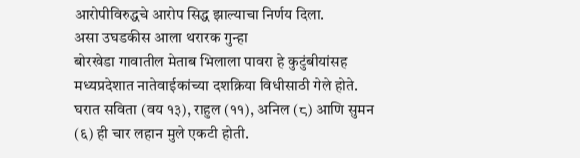आरोपीविरुद्धचे आरोप सिद्ध झाल्याचा निर्णय दिला.
असा उघडकीस आला थरारक गुन्हा
बोरखेडा गावातील मेताब भिलाला पावरा हे कुटुंबीयांसह मध्यप्रदेशात नातेवाईकांच्या दशक्रिया विधीसाठी गेले होते. घरात सविता (वय १३), राहुल (११), अनिल (८) आणि सुमन (६) ही चार लहान मुले एकटी होती.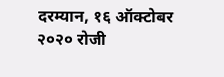दरम्यान, १६ ऑक्टोबर २०२० रोजी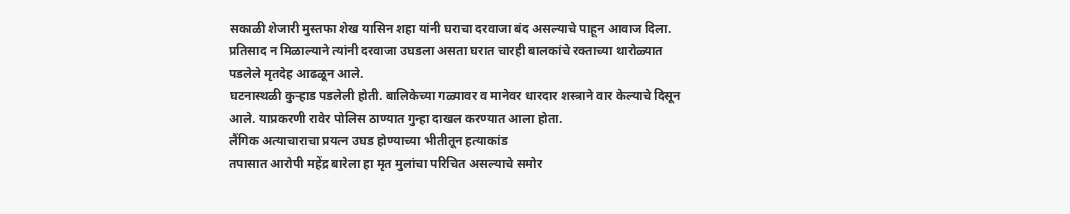सकाळी शेजारी मुस्तफा शेख यासिन शहा यांनी घराचा दरवाजा बंद असल्याचे पाहून आवाज दिला. प्रतिसाद न मिळाल्याने त्यांनी दरवाजा उघडला असता घरात चारही बालकांचे रक्ताच्या थारोळ्यात पडलेले मृतदेह आढळून आले.
घटनास्थळी कुऱ्हाड पडलेली होती. बालिकेच्या गळ्यावर व मानेवर धारदार शस्त्राने वार केल्याचे दिसून आले. याप्रकरणी रावेर पोलिस ठाण्यात गुन्हा दाखल करण्यात आला होता.
लैंगिक अत्याचाराचा प्रयत्न उघड होण्याच्या भीतीतून हत्याकांड
तपासात आरोपी महेंद्र बारेला हा मृत मुलांचा परिचित असल्याचे समोर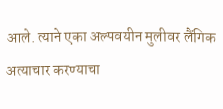आले. त्याने एका अल्पवयीन मुलीवर लैंगिक अत्याचार करण्याचा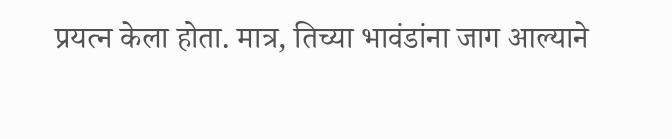प्रयत्न केला होता. मात्र, तिच्या भावंडांना जाग आल्याने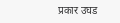प्रकार उघड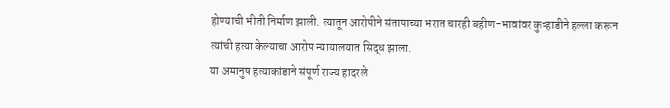होण्याची भीती निर्माण झाली. त्यातून आरोपीने संतापाच्या भरात चारही बहीण-भावांवर कुऱ्हाडीने हल्ला करून त्यांची हत्या केल्याचा आरोप न्यायालयात सिद्ध झाला.
या अमानुष हत्याकांडाने संपूर्ण राज्य हादरले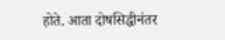होते. आता दोषसिद्धीनंतर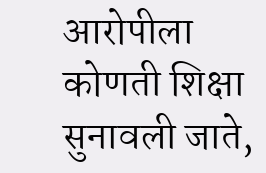आरोपीला कोणती शिक्षा सुनावली जाते,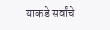याकडे सर्वांचे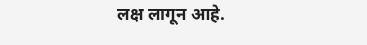लक्ष लागून आहे.